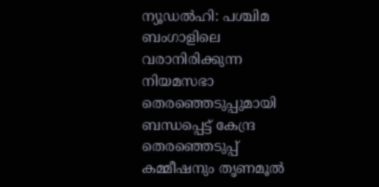ന്യൂഡൽഹി: പശ്ചിമ ബംഗാളിലെ വരാനിരിക്കുന്ന നിയമസഭാ തെരഞ്ഞെടുപ്പുമായി ബന്ധപ്പെട്ട് കേന്ദ്ര തെരഞ്ഞെടുപ്പ് കമ്മീഷനും തൃണമൂൽ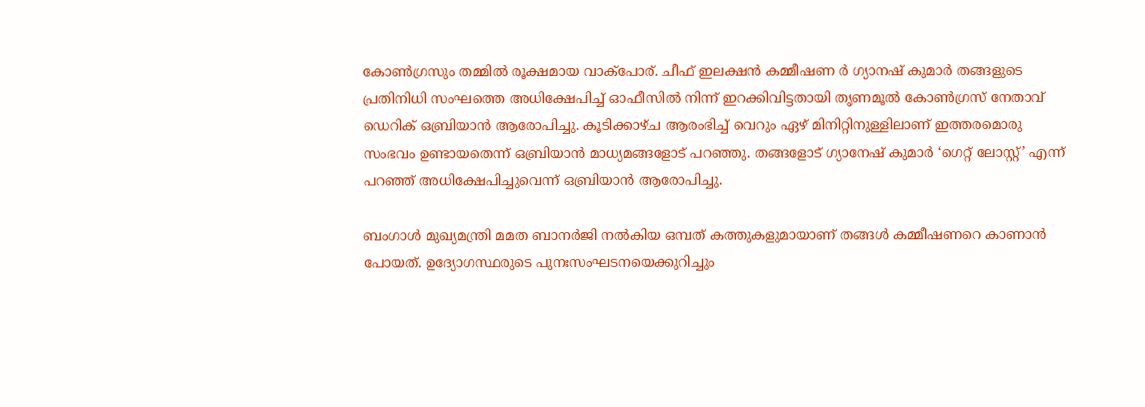കോൺഗ്രസും തമ്മിൽ രൂക്ഷമായ വാക്‌പോര്. ചീഫ് ഇലക്ഷൻ കമ്മീഷണ ർ ഗ്യാനഷ് കുമാർ തങ്ങളുടെ പ്രതിനിധി സംഘത്തെ അധിക്ഷേപിച്ച് ഓഫീസിൽ നിന്ന് ഇറക്കിവിട്ടതായി തൃണമൂൽ കോൺഗ്രസ് നേതാവ് ഡെറിക് ഒബ്രിയാൻ ആരോപിച്ചു. കൂടിക്കാഴ്ച ആരംഭിച്ച് വെറും ഏഴ് മിനിറ്റിനുള്ളിലാണ് ഇത്തരമൊരു സംഭവം ഉണ്ടായതെന്ന് ഒബ്രിയാൻ മാധ്യമങ്ങളോട് പറഞ്ഞു. തങ്ങളോട് ഗ്യാനേഷ് കുമാർ ‘ഗെറ്റ് ലോസ്റ്റ്’ എന്ന് പറഞ്ഞ് അധിക്ഷേപിച്ചുവെന്ന് ഒബ്രിയാൻ ആരോപിച്ചു.

ബംഗാൾ മുഖ്യമന്ത്രി മമത ബാനർജി നൽകിയ ഒമ്പത് കത്തുകളുമായാണ് തങ്ങൾ കമ്മീഷണറെ കാണാൻ പോയത്. ഉദ്യോഗസ്ഥരുടെ പുനഃസംഘടനയെക്കുറിച്ചും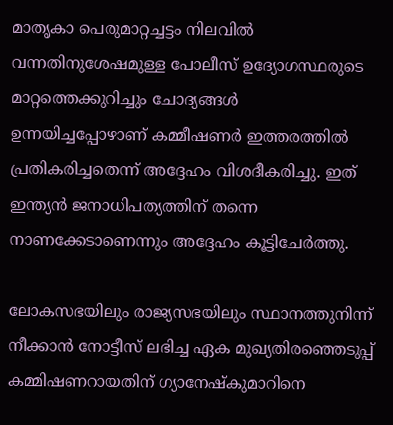മാതൃകാ പെരുമാറ്റച്ചട്ടം നിലവിൽ വന്നതിനുശേഷമുള്ള പോലീസ് ഉദ്യോഗസ്ഥരുടെ മാറ്റത്തെക്കുറിച്ചും ചോദ്യങ്ങൾ ഉന്നയിച്ചപ്പോഴാണ് കമ്മീഷണർ ഇത്തരത്തിൽ പ്രതികരിച്ചതെന്ന് അദ്ദേഹം വിശദീകരിച്ചു. ഇത് ഇന്ത്യൻ ജനാധിപത്യത്തിന് തന്നെ നാണക്കേടാണെന്നും അദ്ദേഹം കൂട്ടിചേർത്തു.

ലോകസഭയിലും രാജ്യസഭയിലും സ്ഥാനത്തുനിന്ന് നീക്കാൻ നോട്ടീസ് ലഭിച്ച ഏക മുഖ്യതിരഞ്ഞെടുപ്പ് കമ്മിഷണറായതിന് ഗ്യാനേഷ്‌കുമാറിനെ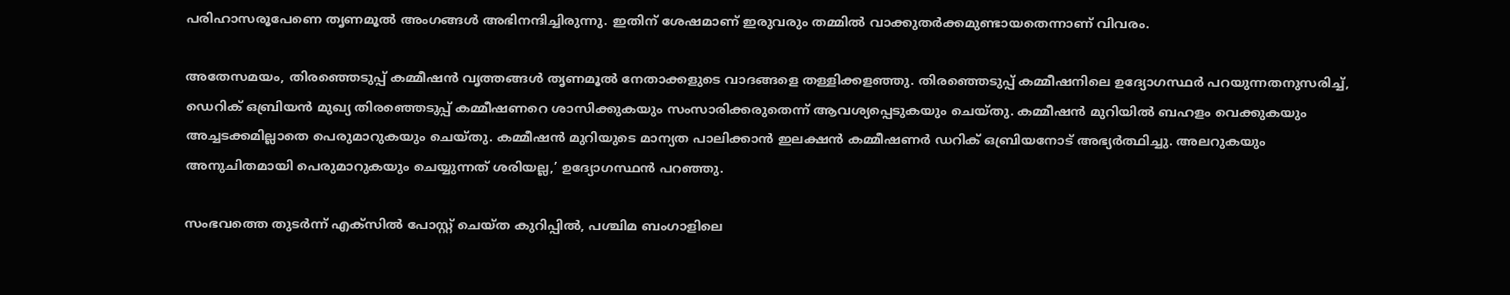പരിഹാസരൂപേണെ തൃണമൂൽ അംഗങ്ങൾ അഭിനന്ദിച്ചിരുന്നു. ഇതിന് ശേഷമാണ് ഇരുവരും തമ്മിൽ വാക്കുതർക്കമുണ്ടായതെന്നാണ് വിവരം.

അതേസമയം, തിരഞ്ഞെടുപ്പ് കമ്മീഷൻ വൃത്തങ്ങൾ തൃണമൂൽ നേതാക്കളുടെ വാദങ്ങളെ തള്ളിക്കളഞ്ഞു. തിരഞ്ഞെടുപ്പ് കമ്മീഷനിലെ ഉദ്യോഗസ്ഥർ പറയുന്നതനുസരിച്ച്, ഡെറിക് ഒബ്രിയൻ മുഖ്യ തിരഞ്ഞെടുപ്പ് കമ്മീഷണറെ ശാസിക്കുകയും സംസാരിക്കരുതെന്ന് ആവശ്യപ്പെടുകയും ചെയ്തു. കമ്മീഷൻ മുറിയിൽ ബഹളം വെക്കുകയും അച്ചടക്കമില്ലാതെ പെരുമാറുകയും ചെയ്തു. കമ്മീഷൻ മുറിയുടെ മാന്യത പാലിക്കാൻ ഇലക്ഷൻ കമ്മീഷണർ ഡറിക് ഒബ്രിയനോട് അഭ്യർത്ഥിച്ചു. അലറുകയും അനുചിതമായി പെരുമാറുകയും ചെയ്യുന്നത് ശരിയല്ല,’ ഉദ്യോഗസ്ഥൻ പറഞ്ഞു.

സംഭവത്തെ തുടർന്ന് എക്‌സിൽ പോസ്റ്റ് ചെയ്ത കുറിപ്പിൽ, പശ്ചിമ ബംഗാളിലെ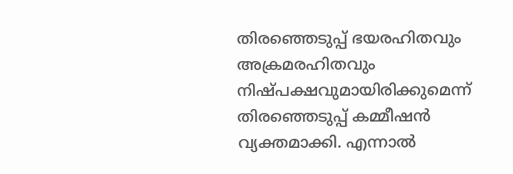തിരഞ്ഞെടുപ്പ് ഭയരഹിതവും അക്രമരഹിതവും നിഷ്പക്ഷവുമായിരിക്കുമെന്ന് തിരഞ്ഞെടുപ്പ് കമ്മീഷൻ വ്യക്തമാക്കി. എന്നാൽ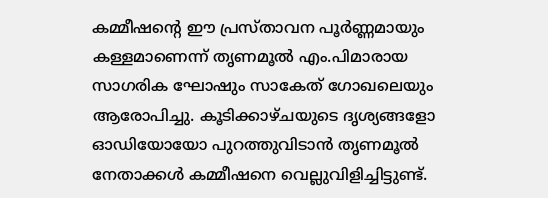കമ്മീഷന്റെ ഈ പ്രസ്താവന പൂർണ്ണമായും കള്ളമാണെന്ന് തൃണമൂൽ എം.പിമാരായ സാഗരിക ഘോഷും സാകേത് ഗോഖലെയും ആരോപിച്ചു. കൂടിക്കാഴ്ചയുടെ ദൃശ്യങ്ങളോ ഓഡിയോയോ പുറത്തുവിടാൻ തൃണമൂൽ നേതാക്കൾ കമ്മീഷനെ വെല്ലുവിളിച്ചിട്ടുണ്ട്.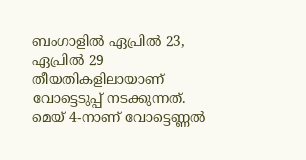ബംഗാളിൽ ഏപ്രിൽ 23, ഏപ്രിൽ 29 തീയതികളിലായാണ് വോട്ടെടുപ്പ് നടക്കുന്നത്. മെയ് 4-നാണ് വോട്ടെണ്ണൽ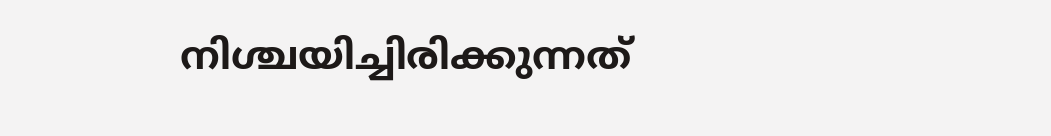നിശ്ചയിച്ചിരിക്കുന്നത്